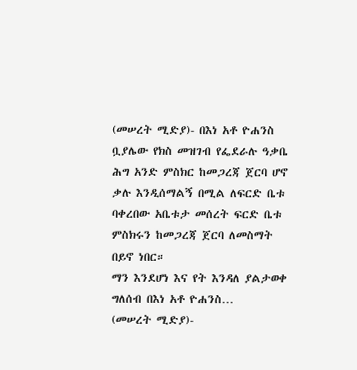(መሠረት ሚድያ)- በእነ አቶ ዮሐንስ ቧያሌው የክስ መዝገብ የፌደራሉ ዓቃቤ ሕግ አንድ ምስክር ከመጋረጃ ጀርባ ሆኖ ቃሉ እንዲሰማልኝ በሚል ለፍርድ ቤቱ ባቀረበው አቤቱታ መሰረት ፍርድ ቤቱ ምስክሩን ከመጋረጃ ጀርባ ለመስማት በይኖ ነበር።
ማን እንደሆነ እና የት እንዳለ ያልታወቀ ግለሰብ በእነ አቶ ዮሐንስ…
(መሠረት ሚድያ)-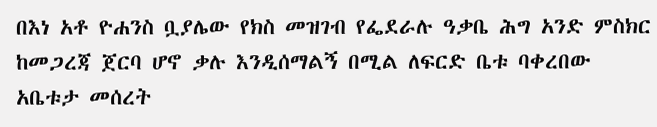በእነ አቶ ዮሐንስ ቧያሌው የክስ መዝገብ የፌደራሉ ዓቃቤ ሕግ አንድ ምስክር ከመጋረጃ ጀርባ ሆኖ ቃሉ እንዲሰማልኝ በሚል ለፍርድ ቤቱ ባቀረበው አቤቱታ መሰረት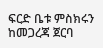ፍርድ ቤቱ ምስክሩን ከመጋረጃ ጀርባ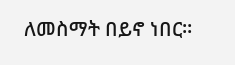ለመስማት በይኖ ነበር።